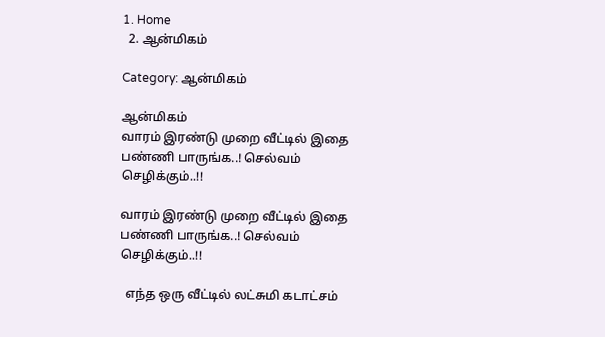1. Home
  2. ஆன்மிகம்

Category: ஆன்மிகம்

ஆன்மிகம்
வாரம் இரண்டு முறை வீட்டில் இதை பண்ணி பாருங்க..! செல்வம் செழிக்கும்..!!

வாரம் இரண்டு முறை வீட்டில் இதை பண்ணி பாருங்க..! செல்வம் செழிக்கும்..!!

  எந்த ஒரு வீட்டில் லட்சுமி கடாட்சம்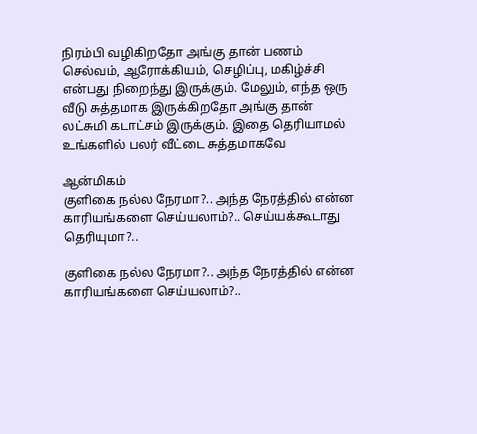நிரம்பி வழிகிறதோ அங்கு தான் பணம் செல்வம், ஆரோக்கியம், செழிப்பு, மகிழ்ச்சி என்பது நிறைந்து இருக்கும். மேலும், எந்த ஒரு வீடு சுத்தமாக இருக்கிறதோ அங்கு தான் லட்சுமி கடாட்சம் இருக்கும். இதை தெரியாமல் உங்களில் பலர் வீட்டை சுத்தமாகவே

ஆன்மிகம்
குளிகை நல்ல நேரமா?.. அந்த நேரத்தில் என்ன காரியங்களை செய்யலாம்?.. செய்யக்கூடாது தெரியுமா?..

குளிகை நல்ல நேரமா?.. அந்த நேரத்தில் என்ன காரியங்களை செய்யலாம்?..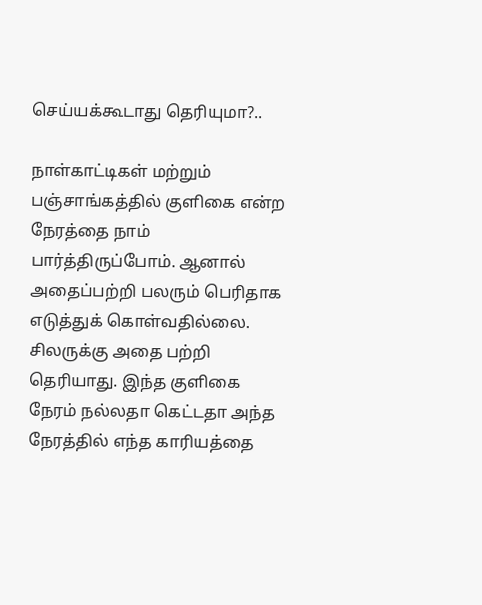செய்யக்கூடாது தெரியுமா?..

நாள்காட்டிகள் மற்றும் பஞ்சாங்கத்தில் குளிகை என்ற நேரத்தை நாம் பார்த்திருப்போம். ஆனால் அதைப்பற்றி பலரும் பெரிதாக எடுத்துக் கொள்வதில்லை. சிலருக்கு அதை பற்றி தெரியாது. இந்த குளிகை நேரம் நல்லதா கெட்டதா அந்த நேரத்தில் எந்த காரியத்தை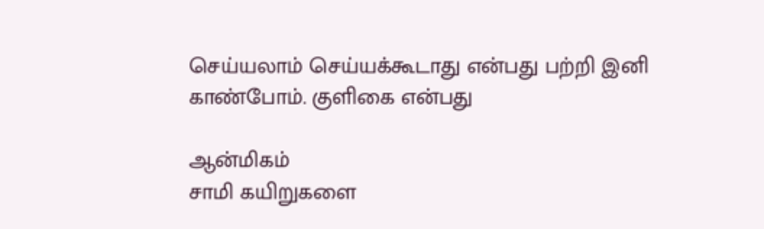செய்யலாம் செய்யக்கூடாது என்பது பற்றி இனி காண்போம். குளிகை என்பது

ஆன்மிகம்
சாமி கயிறுகளை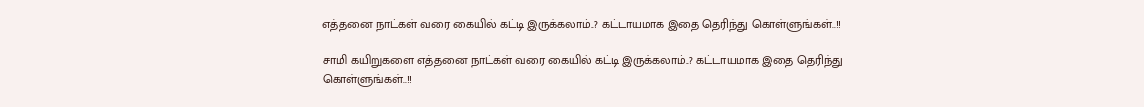எத்தனை நாட்கள் வரை கையில் கட்டி இருக்கலாம்..? கட்டாயமாக இதை தெரிந்து கொள்ளுங்கள்..!!

சாமி கயிறுகளை எத்தனை நாட்கள் வரை கையில் கட்டி இருக்கலாம்..? கட்டாயமாக இதை தெரிந்து கொள்ளுங்கள்..!!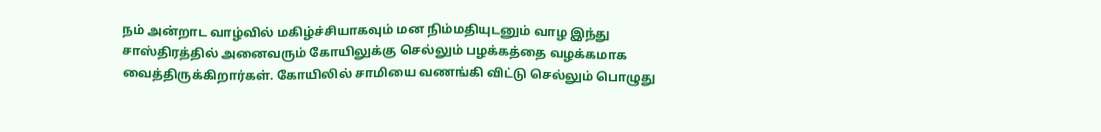நம் அன்றாட வாழ்வில் மகிழ்ச்சியாகவும் மன நிம்மதியுடனும் வாழ இந்து சாஸ்திரத்தில் அனைவரும் கோயிலுக்கு செல்லும் பழக்கத்தை வழக்கமாக வைத்திருக்கிறார்கள். கோயிலில் சாமியை வணங்கி விட்டு செல்லும் பொழுது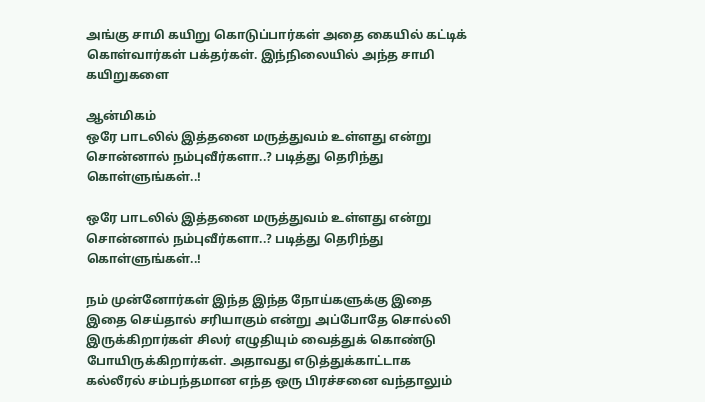அங்கு சாமி கயிறு கொடுப்பார்கள் அதை கையில் கட்டிக் கொள்வார்கள் பக்தர்கள். இந்நிலையில் அந்த சாமி கயிறுகளை

ஆன்மிகம்
ஒரே பாடலில் இத்தனை மருத்துவம் உள்ளது என்று சொன்னால் நம்புவீர்களா..? படித்து தெரிந்து கொள்ளுங்கள்..!

ஒரே பாடலில் இத்தனை மருத்துவம் உள்ளது என்று சொன்னால் நம்புவீர்களா..? படித்து தெரிந்து கொள்ளுங்கள்..!

நம் முன்னோர்கள் இந்த இந்த நோய்களுக்கு இதை இதை செய்தால் சரியாகும் என்று அப்போதே சொல்லி இருக்கிறார்கள் சிலர் எழுதியும் வைத்துக் கொண்டு போயிருக்கிறார்கள். அதாவது எடுத்துக்காட்டாக கல்லீரல் சம்பந்தமான எந்த ஒரு பிரச்சனை வந்தாலும்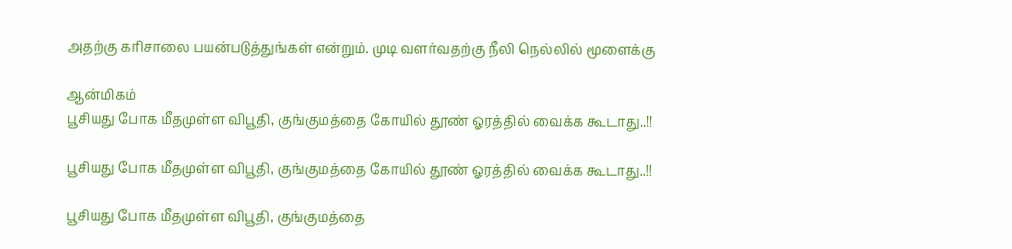அதற்கு கரிசாலை பயன்படுத்துங்கள் என்றும். முடி வளர்வதற்கு நீலி நெல்லில் மூளைக்கு

ஆன்மிகம்
பூசியது போக மீதமுள்ள விபூதி, குங்குமத்தை கோயில் தூண் ஓரத்தில் வைக்க கூடாது..!!

பூசியது போக மீதமுள்ள விபூதி, குங்குமத்தை கோயில் தூண் ஓரத்தில் வைக்க கூடாது..!!

பூசியது போக மீதமுள்ள விபூதி, குங்குமத்தை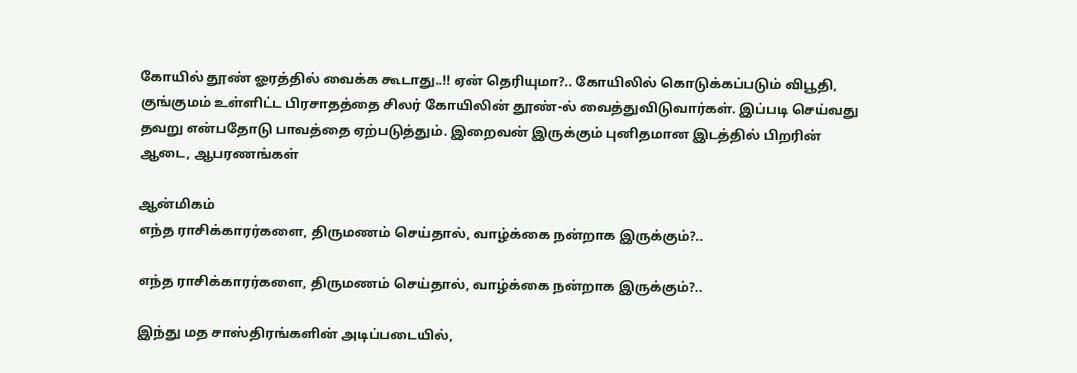கோயில் தூண் ஓரத்தில் வைக்க கூடாது..!! ஏன் தெரியுமா?.. கோயிலில் கொடுக்கப்படும் விபூதி, குங்குமம் உள்ளிட்ட பிரசாதத்தை சிலர் கோயிலின் தூண்-ல் வைத்துவிடுவார்கள். இப்படி செய்வது தவறு என்பதோடு பாவத்தை ஏற்படுத்தும். இறைவன் இருக்கும் புனிதமான இடத்தில் பிறரின் ஆடை, ஆபரணங்கள்

ஆன்மிகம்
எந்த ராசிக்காரர்களை, திருமணம் செய்தால், வாழ்க்கை நன்றாக இருக்கும்?..

எந்த ராசிக்காரர்களை, திருமணம் செய்தால், வாழ்க்கை நன்றாக இருக்கும்?..

இந்து மத சாஸ்திரங்களின் அடிப்படையில்,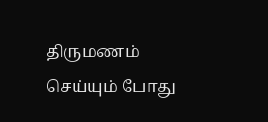திருமணம் செய்யும் போது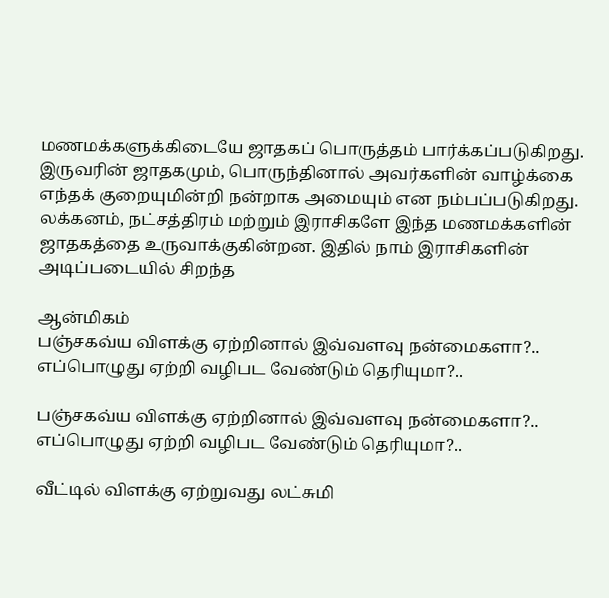மணமக்களுக்கிடையே ஜாதகப் பொருத்தம் பார்க்கப்படுகிறது. இருவரின் ஜாதகமும், பொருந்தினால் அவர்களின் வாழ்க்கை எந்தக் குறையுமின்றி நன்றாக அமையும் என நம்பப்படுகிறது. லக்கனம், நட்சத்திரம் மற்றும் இராசிகளே இந்த மணமக்களின் ஜாதகத்தை உருவாக்குகின்றன. இதில் நாம் இராசிகளின் அடிப்படையில் சிறந்த

ஆன்மிகம்
பஞ்சகவ்ய விளக்கு ஏற்றினால் இவ்வளவு நன்மைகளா?.. எப்பொழுது ஏற்றி வழிபட வேண்டும் தெரியுமா?..

பஞ்சகவ்ய விளக்கு ஏற்றினால் இவ்வளவு நன்மைகளா?.. எப்பொழுது ஏற்றி வழிபட வேண்டும் தெரியுமா?..

வீட்டில் விளக்கு ஏற்றுவது லட்சுமி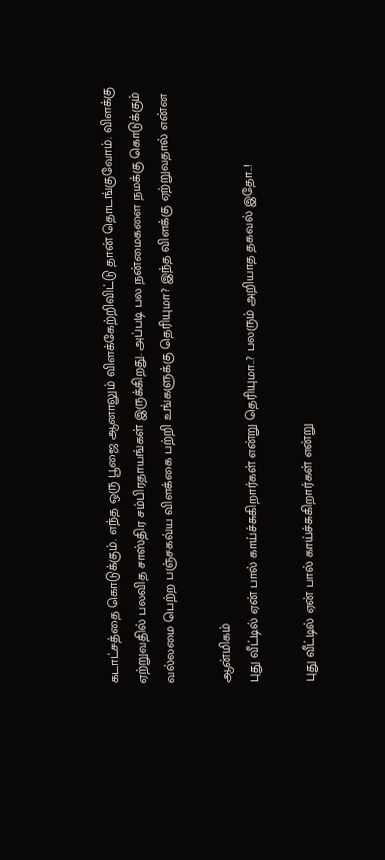கடாட்சத்தை கொடுக்கும். எந்த ஒரு பூஜை ஆனாலும் விளக்கேற்றிவிட்டு தான் தொடங்குவோம். விளக்கு ஏற்றுவதில் பலவித சாஸ்திர சம்பிரதாயங்கள் இருக்கிறது. அப்படி பல நன்மைகளை நமக்கு கொடுக்கும் வல்லமை பெற்ற பஞ்சகவ்ய விளக்கை பற்றி உங்களுக்கு தெரியுமா? இந்த விளக்கு ஏற்றுவதால் என்ன

ஆன்மிகம்
புது வீட்டில் ஏன் பால் காய்ச்சுகிறார்கள் என்று தெரியுமா..? பலரும் அறியாத தகவல் இதோ..!

புது வீட்டில் ஏன் பால் காய்ச்சுகிறார்கள் என்று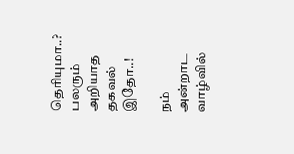தெரியுமா..? பலரும் அறியாத தகவல் இதோ..!

நம் அன்றாட வாழ்வில்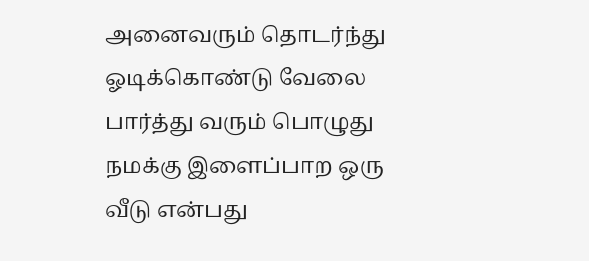அனைவரும் தொடர்ந்து ஓடிக்கொண்டு வேலை பார்த்து வரும் பொழுது நமக்கு இளைப்பாற ஒரு வீடு என்பது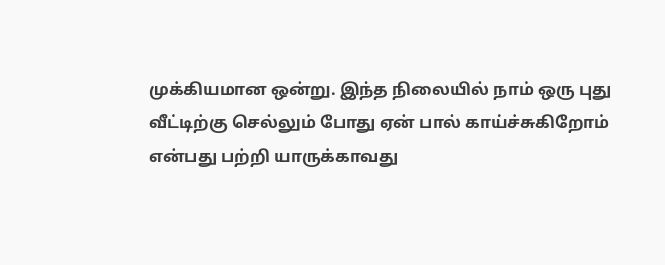முக்கியமான ஒன்று. இந்த நிலையில் நாம் ஒரு புது வீட்டிற்கு செல்லும் போது ஏன் பால் காய்ச்சுகிறோம் என்பது பற்றி யாருக்காவது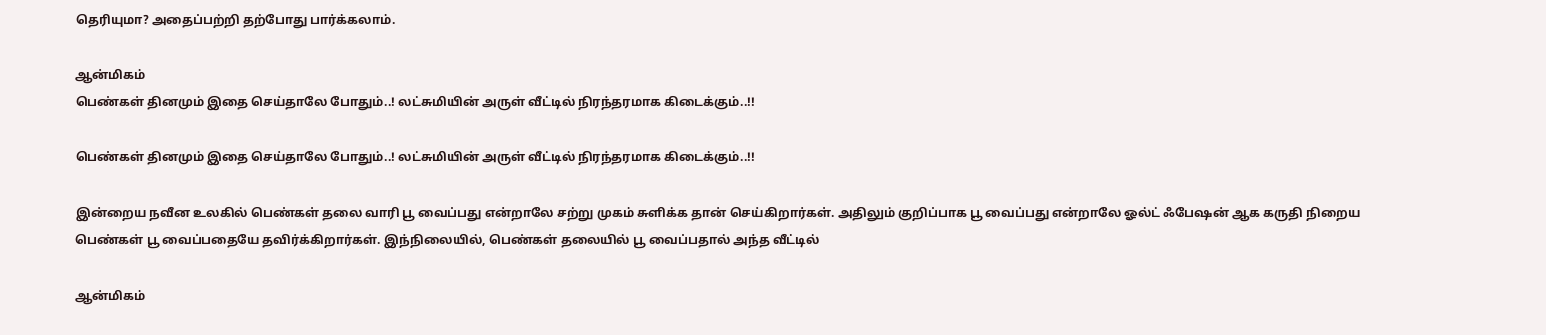தெரியுமா? அதைப்பற்றி தற்போது பார்க்கலாம்.

ஆன்மிகம்
பெண்கள் தினமும் இதை செய்தாலே போதும்..! லட்சுமியின் அருள் வீட்டில் நிரந்தரமாக கிடைக்கும்..!!

பெண்கள் தினமும் இதை செய்தாலே போதும்..! லட்சுமியின் அருள் வீட்டில் நிரந்தரமாக கிடைக்கும்..!!

இன்றைய நவீன உலகில் பெண்கள் தலை வாரி பூ வைப்பது என்றாலே சற்று முகம் சுளிக்க தான் செய்கிறார்கள். அதிலும் குறிப்பாக பூ வைப்பது என்றாலே ஓல்ட் ஃபேஷன் ஆக கருதி நிறைய பெண்கள் பூ வைப்பதையே தவிர்க்கிறார்கள். இந்நிலையில், பெண்கள் தலையில் பூ வைப்பதால் அந்த வீட்டில்

ஆன்மிகம்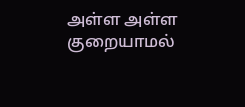அள்ள அள்ள குறையாமல்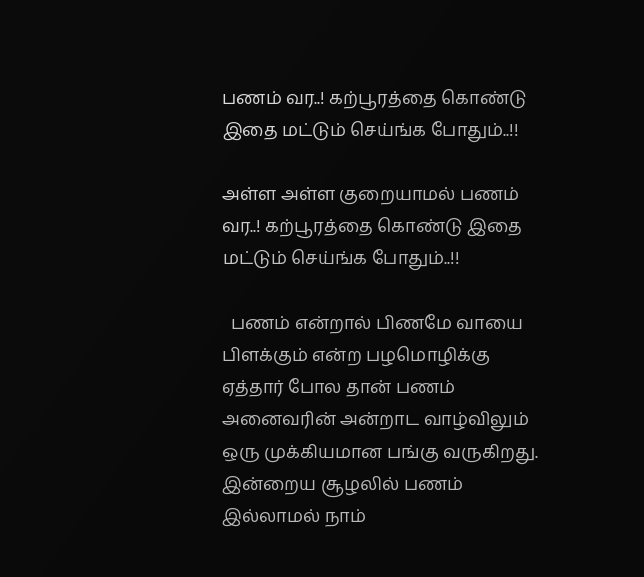பணம் வர..! கற்பூரத்தை கொண்டு இதை மட்டும் செய்ங்க போதும்..!!

அள்ள அள்ள குறையாமல் பணம் வர..! கற்பூரத்தை கொண்டு இதை மட்டும் செய்ங்க போதும்..!!

  பணம் என்றால் பிணமே வாயை பிளக்கும் என்ற பழமொழிக்கு ஏத்தார் போல தான் பணம் அனைவரின் அன்றாட வாழ்விலும் ஒரு முக்கியமான பங்கு வருகிறது. இன்றைய சூழலில் பணம் இல்லாமல் நாம்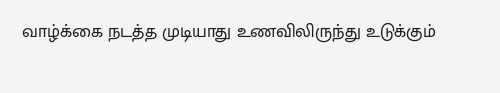வாழ்க்கை நடத்த முடியாது உணவிலிருந்து உடுக்கும்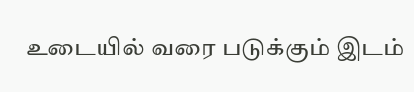உடையில் வரை படுக்கும் இடம்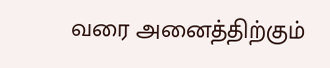வரை அனைத்திற்கும்